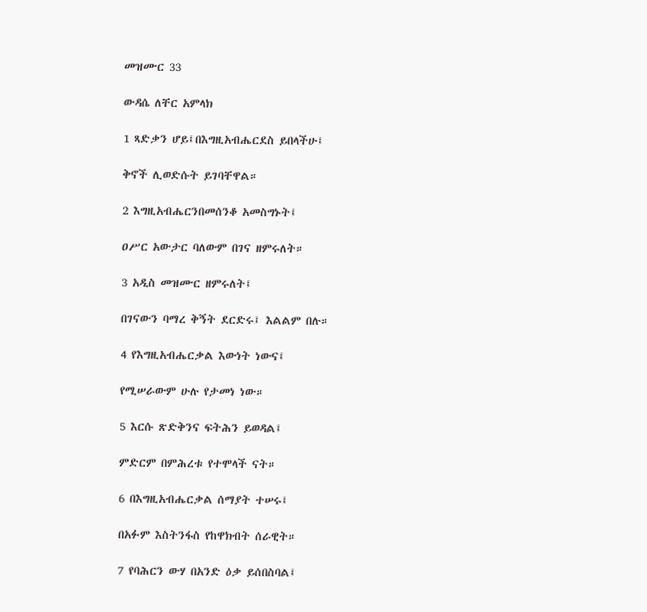መዝሙር 33

ውዳሴ ለቸር አምላክ

1 ጻድቃን ሆይ፤በእግዚአብሔርደስ ይበላችሁ፤

ቅኖች ሊወድሱት ይገባቸዋል።

2 እግዚአብሔርንበመሰንቆ አመስግኑት፤

ዐሥር አውታር ባለውም በገና ዘምሩለት።

3 አዲስ መዝሙር ዘምሩለት፤

በገናውን ባማረ ቅኝት ደርድሩ፤ እልልም በሉ።

4 የእግዚአብሔርቃል እውነት ነውና፤

የሚሠራውም ሁሉ የታመነ ነው።

5 እርሱ ጽድቅንና ፍትሕን ይወዳል፤

ምድርም በምሕረቱ የተሞላች ናት።

6 በእግዚአብሔርቃል ሰማያት ተሠሩ፤

በአፉም እስትንፋስ የከዋክብት ሰራዊት።

7 የባሕርን ውሃ በአንድ ዕቃ ይሰበስባል፤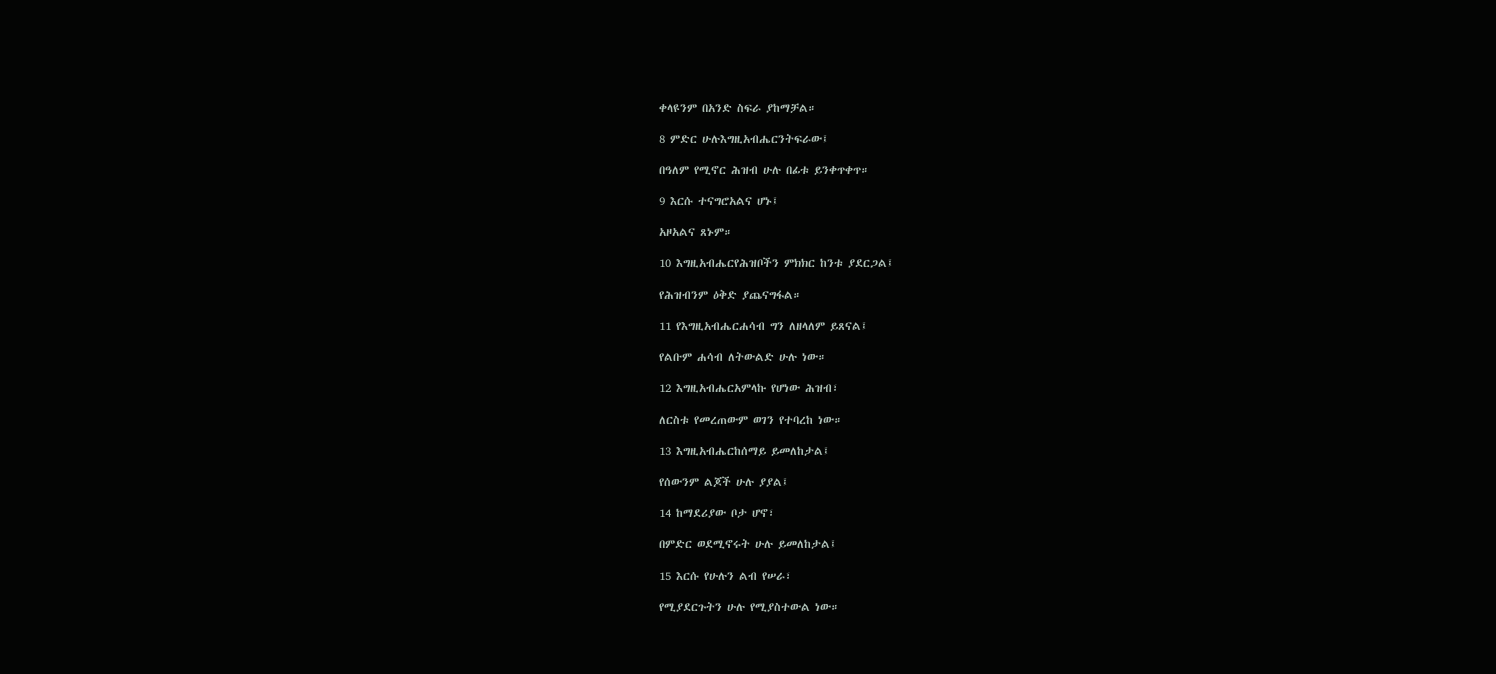ቀላዩንም በአንድ ስፍራ ያከማቻል።

8 ምድር ሁሉእግዚአብሔርንትፍራው፤

በዓለም የሚኖር ሕዝብ ሁሉ በፊቱ ይንቀጥቀጥ።

9 እርሱ ተናግሮአልና ሆኑ፤

አዞአልና ጸኑም።

10 እግዚአብሔርየሕዝቦችን ምክክር ከንቱ ያደርጋል፤

የሕዝብንም ዕቅድ ያጨናግፋል።

11 የእግዚአብሔርሐሳብ ግን ለዘላለም ይጸናል፤

የልቡም ሐሳብ ለትውልድ ሁሉ ነው።

12 እግዚአብሔርአምላኩ የሆነው ሕዝብ፣

ለርስቱ የመረጠውም ወገን የተባረከ ነው።

13 እግዚአብሔርከሰማይ ይመለከታል፤

የሰውንም ልጆች ሁሉ ያያል፤

14 ከማደሪያው ቦታ ሆኖ፣

በምድር ወደሚኖሩት ሁሉ ይመለከታል፤

15 እርሱ የሁሉን ልብ የሠራ፣

የሚያደርጉትን ሁሉ የሚያስተውል ነው።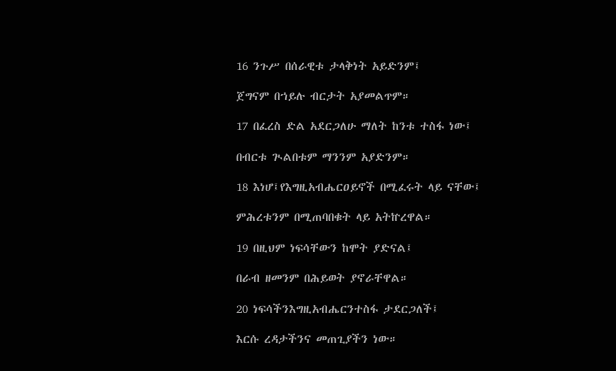16 ንጉሥ በሰራዊቱ ታላቅነት አይድንም፤

ጀግናም በኀይሉ ብርታት አያመልጥም።

17 በፈረስ ድል አደርጋለሁ ማለት ከንቱ ተስፋ ነው፤

በብርቱ ጒልበቱም ማንንም አያድንም።

18 እነሆ፤የእግዚአብሔርዐይኖች በሚፈሩት ላይ ናቸው፤

ምሕረቱንም በሚጠባበቁት ላይ አትኵረዋል።

19 በዚህም ነፍሳቸውን ከሞት ያድናል፤

በራብ ዘመንም በሕይወት ያኖራቸዋል።

20 ነፍሳችንእግዚአብሔርንተስፋ ታደርጋለች፤

እርሱ ረዳታችንና መጠጊያችን ነው።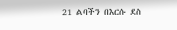21 ልባችን በእርሱ ደስ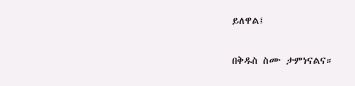ይለዋል፤

በቅዱስ ስሙ ታምነናልና።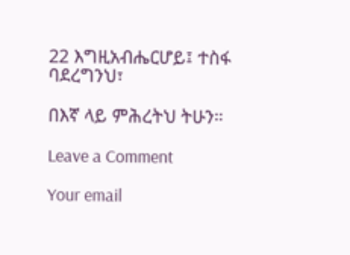22 እግዚአብሔርሆይ፤ ተስፋ ባደረግንህ፣

በእኛ ላይ ምሕረትህ ትሁን።

Leave a Comment

Your email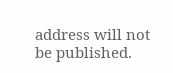address will not be published.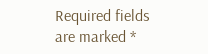Required fields are marked *